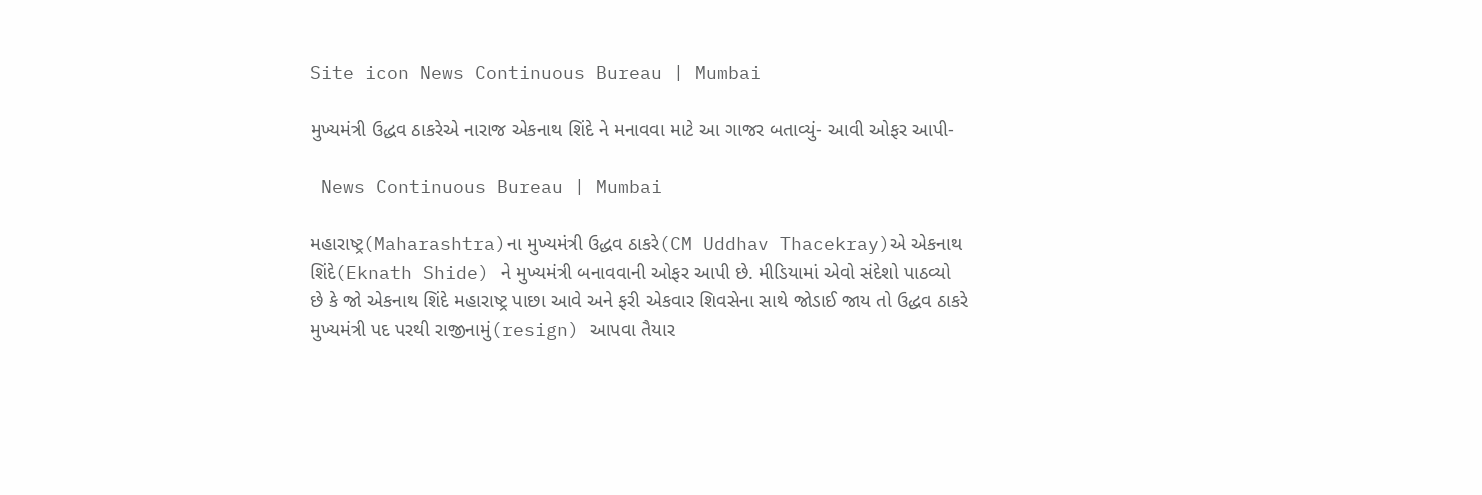Site icon News Continuous Bureau | Mumbai

મુખ્યમંત્રી ઉદ્ધવ ઠાકરેએ નારાજ એકનાથ શિંદે ને મનાવવા માટે આ ગાજર બતાવ્યું- આવી ઓફર આપી-

 News Continuous Bureau | Mumbai

મહારાષ્ટ્ર(Maharashtra)ના મુખ્યમંત્રી ઉદ્ધવ ઠાકરે(CM Uddhav Thacekray)એ એકનાથ શિંદે(Eknath Shide) ને મુખ્યમંત્રી બનાવવાની ઓફર આપી છે. મીડિયામાં એવો સંદેશો પાઠવ્યો છે કે જો એકનાથ શિંદે મહારાષ્ટ્ર પાછા આવે અને ફરી એકવાર શિવસેના સાથે જોડાઈ જાય તો ઉદ્ધવ ઠાકરે મુખ્યમંત્રી પદ પરથી રાજીનામું(resign) આપવા તૈયાર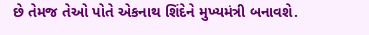છે તેમજ તેઓ પોતે એકનાથ શિંદેને મુખ્યમંત્રી બનાવશે.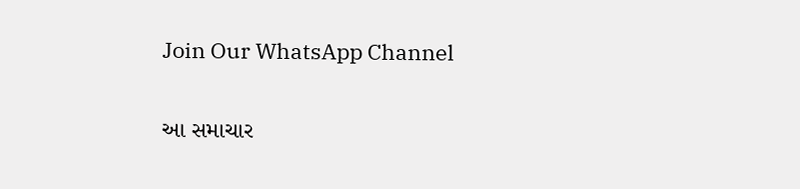Join Our WhatsApp Channel

આ સમાચાર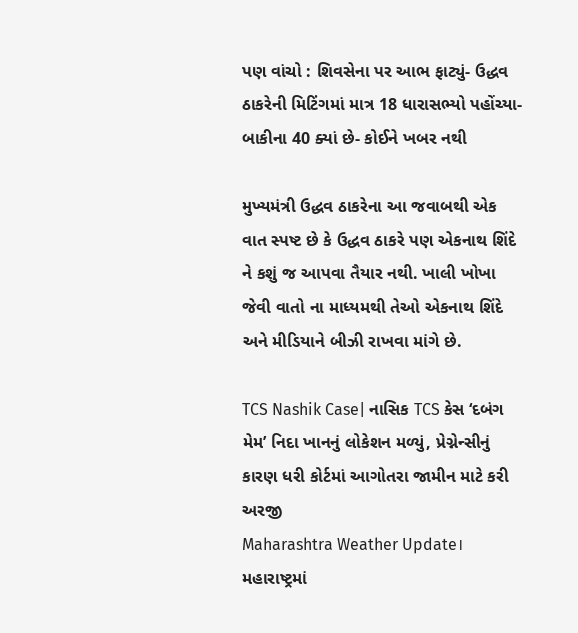પણ વાંચો : શિવસેના પર આભ ફાટ્યું- ઉદ્ધવ ઠાકરેની મિટિંગમાં માત્ર 18 ધારાસભ્યો પહોંચ્યા- બાકીના 40 ક્યાં છે- કોઈને ખબર નથી

મુખ્યમંત્રી ઉદ્ધવ ઠાકરેના આ જવાબથી એક વાત સ્પષ્ટ છે કે ઉદ્ધવ ઠાકરે પણ એકનાથ શિંદે ને કશું જ આપવા તૈયાર નથી. ખાલી ખોખા જેવી વાતો ના માધ્યમથી તેઓ એકનાથ શિંદે અને મીડિયાને બીઝી રાખવા માંગે છે.

TCS Nashik Case| નાસિક TCS કેસ ‘દબંગ મેમ’ નિદા ખાનનું લોકેશન મળ્યું, પ્રેગ્નેન્સીનું કારણ ધરી કોર્ટમાં આગોતરા જામીન માટે કરી અરજી
Maharashtra Weather Update। મહારાષ્ટ્રમાં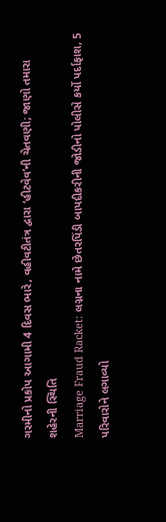ગરમીનો પ્રકોપ આગામી 4 દિવસ ભારે, વહીવટીતંત્ર દ્વારા ‘હીટવેવ’ની ચેતવણી; જાણો તમારા શહેરની સ્થિતિ
Marriage Fraud Racket: લગ્નના નામે છેતરપિંડી બાપદીકરીની જોડીનો પોલીસે કર્યો પર્દાફાશ, 5 પરિવારોને લગાવ્યો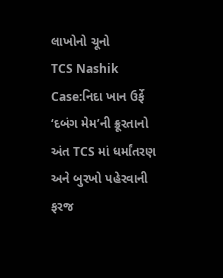લાખોનો ચૂનો
TCS Nashik Case:નિદા ખાન ઉર્ફે ‘દબંગ મેમ’ની ક્રૂરતાનો અંત TCS માં ધર્માંતરણ અને બુરખો પહેરવાની ફરજ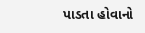પાડતા હોવાનો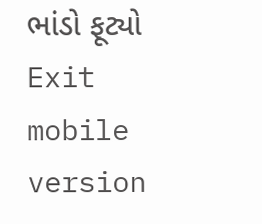ભાંડો ફૂટ્યો
Exit mobile version